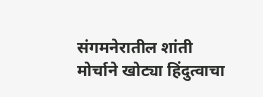संगमनेरातील शांती मोर्चाने खोट्या हिंदुत्वाचा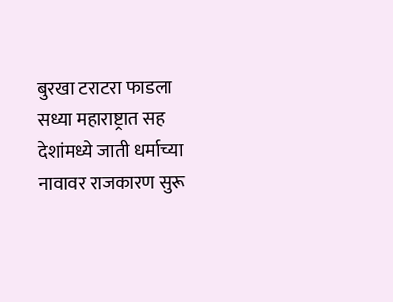बुरखा टराटरा फाडला
सध्या महाराष्ट्रात सह देशांमध्ये जाती धर्माच्या नावावर राजकारण सुरू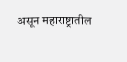असून महाराष्ट्रातील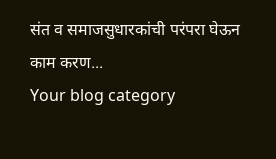संत व समाजसुधारकांची परंपरा घेऊन काम करण...
Your blog category